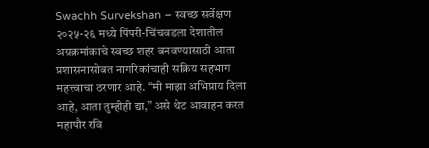Swachh Survekshan – स्वच्छ सर्वेक्षण २०२५-२६ मध्ये पिंपरी-चिंचवडला देशातील अग्रक्रमांकाचे स्वच्छ शहर बनवण्यासाठी आता प्रशासनासोबत नागरिकांचाही सक्रिय सहभाग महत्त्वाचा ठरणार आहे. “मी माझा अभिप्राय दिला आहे, आता तुम्हीही द्या,” असे थेट आवाहन करत महापौर रवि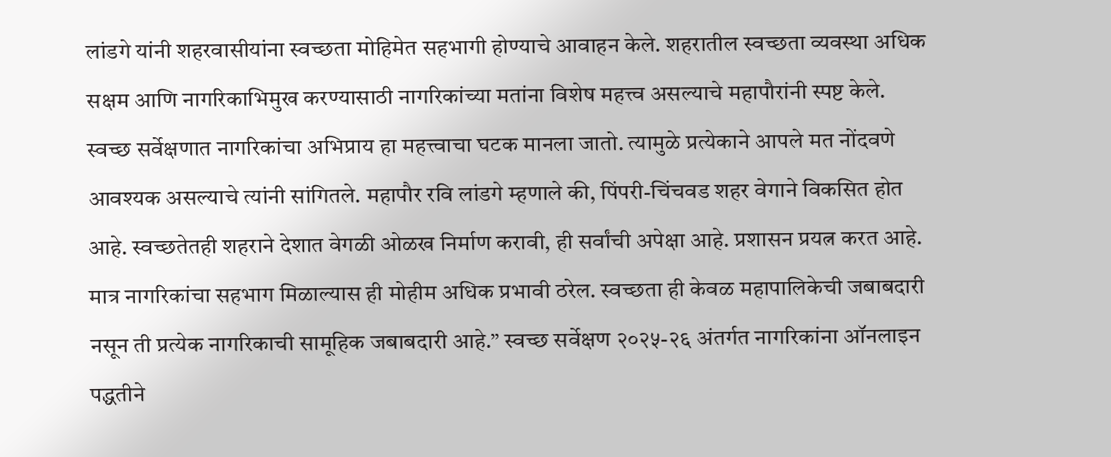लांडगे यांनी शहरवासीयांना स्वच्छता मोहिमेत सहभागी होण्याचे आवाहन केले. शहरातील स्वच्छता व्यवस्था अधिक सक्षम आणि नागरिकाभिमुख करण्यासाठी नागरिकांच्या मतांना विशेष महत्त्व असल्याचे महापौरांनी स्पष्ट केले. स्वच्छ सर्वेक्षणात नागरिकांचा अभिप्राय हा महत्त्वाचा घटक मानला जातो. त्यामुळे प्रत्येकाने आपले मत नोंदवणे आवश्यक असल्याचे त्यांनी सांगितले. महापौर रवि लांडगे म्हणाले की, पिंपरी-चिंचवड शहर वेगाने विकसित होत आहे. स्वच्छतेतही शहराने देशात वेगळी ओळख निर्माण करावी, ही सर्वांची अपेक्षा आहे. प्रशासन प्रयत्न करत आहे. मात्र नागरिकांचा सहभाग मिळाल्यास ही मोहीम अधिक प्रभावी ठरेल. स्वच्छता ही केवळ महापालिकेची जबाबदारी नसून ती प्रत्येक नागरिकाची सामूहिक जबाबदारी आहे.” स्वच्छ सर्वेक्षण २०२५-२६ अंतर्गत नागरिकांना ऑनलाइन पद्धतीने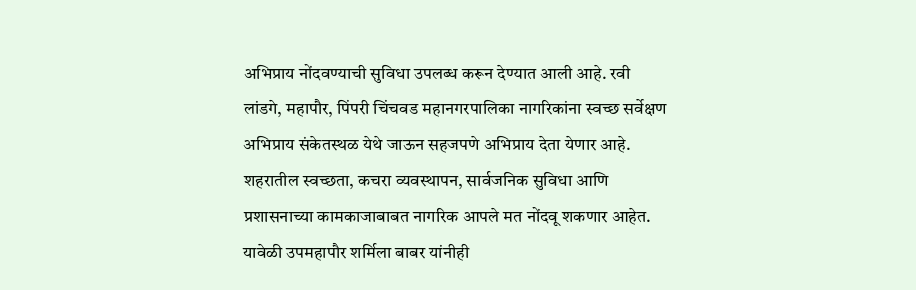अभिप्राय नोंदवण्याची सुविधा उपलब्ध करून देण्यात आली आहे. रवी लांडगे, महापौर, पिंपरी चिंचवड महानगरपालिका नागरिकांना स्वच्छ सर्वेक्षण अभिप्राय संकेतस्थळ येथे जाऊन सहजपणे अभिप्राय देता येणार आहे. शहरातील स्वच्छता, कचरा व्यवस्थापन, सार्वजनिक सुविधा आणि प्रशासनाच्या कामकाजाबाबत नागरिक आपले मत नोंदवू शकणार आहेत. यावेळी उपमहापौर शर्मिला बाबर यांनीही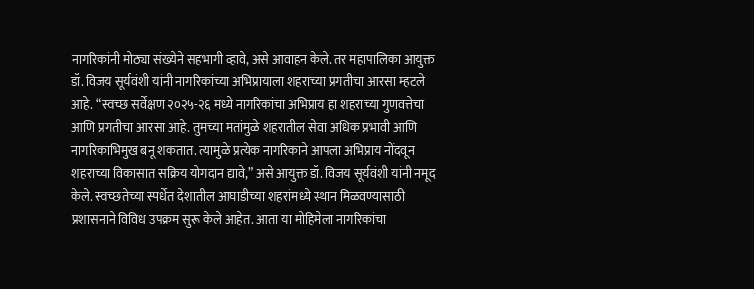नागरिकांनी मोठ्या संख्येने सहभागी व्हावे, असे आवाहन केले. तर महापालिका आयुक्त डॉ. विजय सूर्यवंशी यांनी नागरिकांच्या अभिप्रायाला शहराच्या प्रगतीचा आरसा म्हटले आहे. “स्वच्छ सर्वेक्षण २०२५-२६ मध्ये नागरिकांचा अभिप्राय हा शहराच्या गुणवत्तेचा आणि प्रगतीचा आरसा आहे. तुमच्या मतांमुळे शहरातील सेवा अधिक प्रभावी आणि नागरिकाभिमुख बनू शकतात. त्यामुळे प्रत्येक नागरिकाने आपला अभिप्राय नोंदवून शहराच्या विकासात सक्रिय योगदान द्यावे,” असे आयुक्त डॉ. विजय सूर्यवंशी यांनी नमूद केले. स्वच्छतेच्या स्पर्धेत देशातील आघाडीच्या शहरांमध्ये स्थान मिळवण्यासाठी प्रशासनाने विविध उपक्रम सुरू केले आहेत. आता या मोहिमेला नागरिकांचा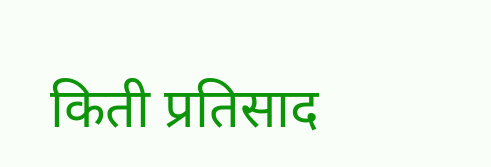किती प्रतिसाद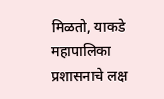मिळतो, याकडे महापालिका प्रशासनाचे लक्ष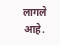लागले आहे.